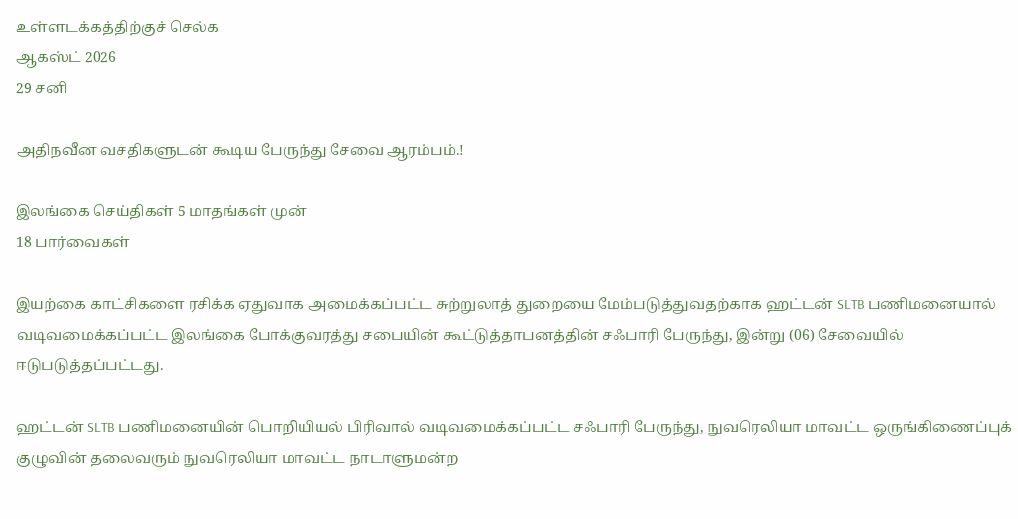உள்ளடக்கத்திற்குச் செல்க
ஆகஸ்ட் 2026
29 சனி

அதிநவீன வசதிகளுடன் கூடிய பேருந்து சேவை ஆரம்பம்.!

இலங்கை செய்திகள் 5 மாதங்கள் முன்
18 பார்வைகள்

இயற்கை காட்சிகளை ரசிக்க ஏதுவாக அமைக்கப்பட்ட சுற்றுலாத் துறையை மேம்படுத்துவதற்காக ஹட்டன் SLTB பணிமனையால் வடிவமைக்கப்பட்ட இலங்கை போக்குவரத்து சபையின் கூட்டுத்தாபனத்தின் சஃபாரி பேருந்து, இன்று (06) சேவையில் ஈடுபடுத்தப்பட்டது.

ஹட்டன் SLTB பணிமனையின் பொறியியல் பிரிவால் வடிவமைக்கப்பட்ட சஃபாரி பேருந்து, நுவரெலியா மாவட்ட ஒருங்கிணைப்புக் குழுவின் தலைவரும் நுவரெலியா மாவட்ட நாடாளுமன்ற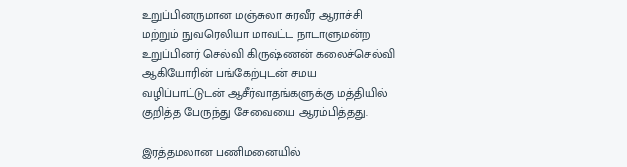உறுப்பினருமான மஞ்சுலா சுரவீர ஆராச்சி மற்றும் நுவரெலியா மாவட்ட நாடாளுமன்ற உறுப்பினர் செல்வி கிருஷ்ணன் கலைச்செல்வி ஆகியோரின் பங்கேற்புடன் சமய வழிப்பாட்டுடன் ஆசீர்வாதங்களுக்கு மத்தியில் குறித்த பேருந்து சேவையை ஆரம்பித்தது.

இரத்தமலான பணிமனையில்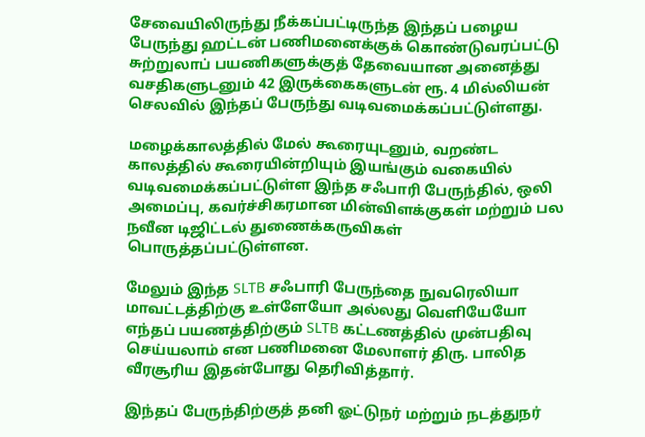சேவையிலிருந்து நீக்கப்பட்டிருந்த இந்தப் பழைய பேருந்து ஹட்டன் பணிமனைக்குக் கொண்டுவரப்பட்டு சுற்றுலாப் பயணிகளுக்குத் தேவையான அனைத்து வசதிகளுடனும் 42 இருக்கைகளுடன் ரூ. 4 மில்லியன் செலவில் இந்தப் பேருந்து வடிவமைக்கப்பட்டுள்ளது.

மழைக்காலத்தில் மேல் கூரையுடனும், வறண்ட காலத்தில் கூரையின்றியும் இயங்கும் வகையில் வடிவமைக்கப்பட்டுள்ள இந்த சஃபாரி பேருந்தில், ஒலி அமைப்பு, கவர்ச்சிகரமான மின்விளக்குகள் மற்றும் பல நவீன டிஜிட்டல் துணைக்கருவிகள் பொருத்தப்பட்டுள்ளன.

மேலும் இந்த SLTB சஃபாரி பேருந்தை நுவரெலியா மாவட்டத்திற்கு உள்ளேயோ அல்லது வெளியேயோ எந்தப் பயணத்திற்கும் SLTB கட்டணத்தில் முன்பதிவு செய்யலாம் என பணிமனை மேலாளர் திரு. பாலித வீரசூரிய இதன்போது தெரிவித்தார்.

இந்தப் பேருந்திற்குத் தனி ஓட்டுநர் மற்றும் நடத்துநர்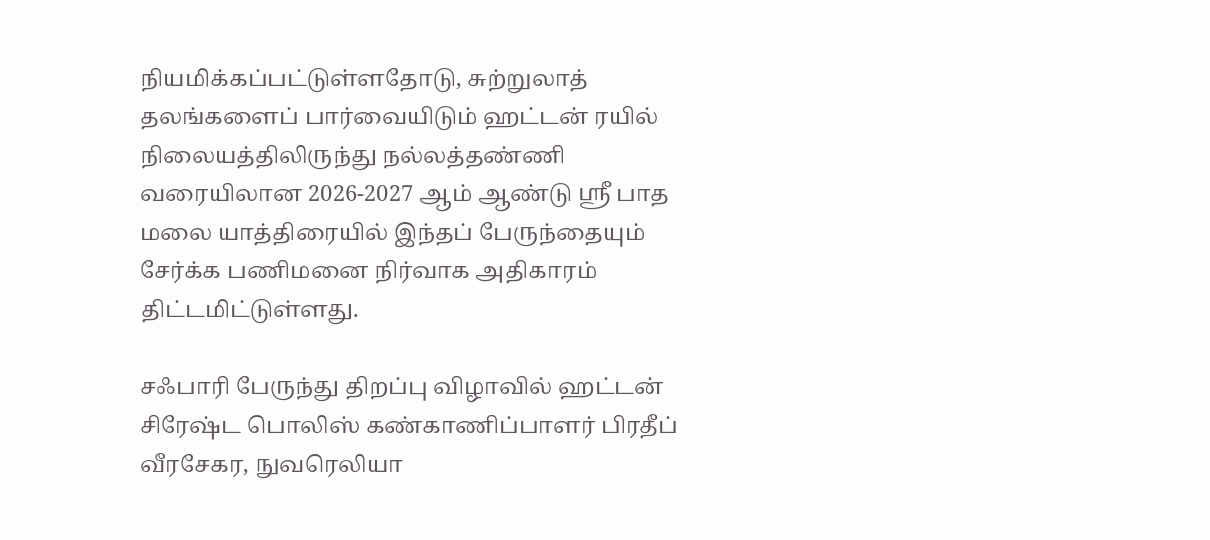நியமிக்கப்பட்டுள்ளதோடு, சுற்றுலாத் தலங்களைப் பார்வையிடும் ஹட்டன் ரயில் நிலையத்திலிருந்து நல்லத்தண்ணி வரையிலான 2026-2027 ஆம் ஆண்டு ஸ்ரீ பாத மலை யாத்திரையில் இந்தப் பேருந்தையும் சேர்க்க பணிமனை நிர்வாக அதிகாரம் திட்டமிட்டுள்ளது.

சஃபாரி பேருந்து திறப்பு விழாவில் ஹட்டன் சிரேஷ்ட பொலிஸ் கண்காணிப்பாளர் பிரதீப் வீரசேகர, நுவரெலியா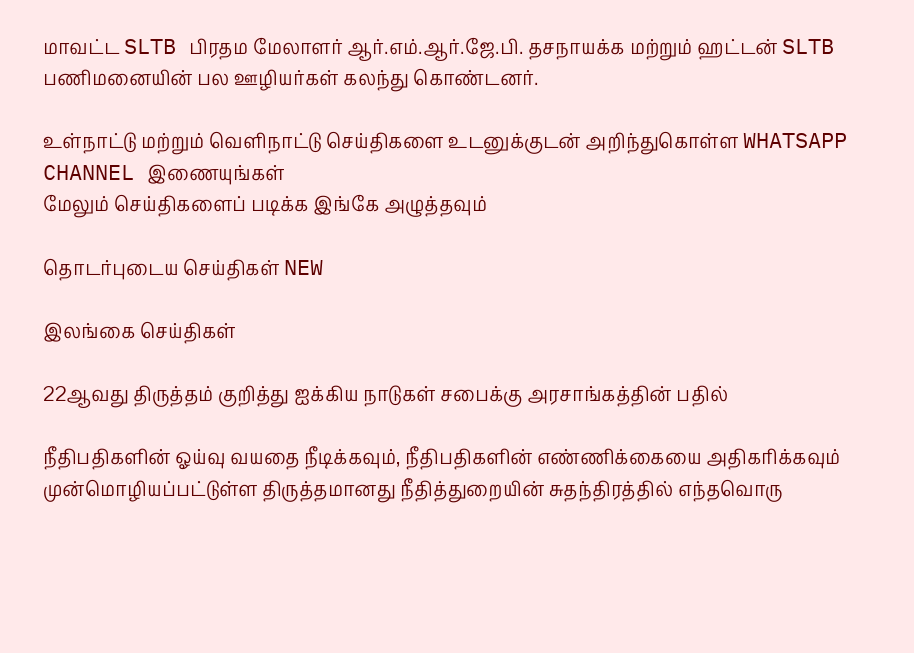மாவட்ட SLTB பிரதம மேலாளர் ஆர்.எம்.ஆர்.ஜே.பி. தசநாயக்க மற்றும் ஹட்டன் SLTB பணிமனையின் பல ஊழியர்கள் கலந்து கொண்டனர்.

உள்நாட்டு மற்றும் வெளிநாட்டு செய்திகளை உடனுக்குடன் அறிந்துகொள்ள WHATSAPP CHANNEL இணையுங்கள்
மேலும் செய்திகளைப் படிக்க இங்கே அழுத்தவும்

தொடர்புடைய செய்திகள் NEW

இலங்கை செய்திகள்

22ஆவது திருத்தம் குறித்து ஐக்கிய நாடுகள் சபைக்கு அரசாங்கத்தின் பதில்

நீதிபதிகளின் ஓய்வு வயதை நீடிக்கவும், நீதிபதிகளின் எண்ணிக்கையை அதிகரிக்கவும் முன்மொழியப்பட்டுள்ள திருத்தமானது நீதித்துறையின் சுதந்திரத்தில் எந்தவொரு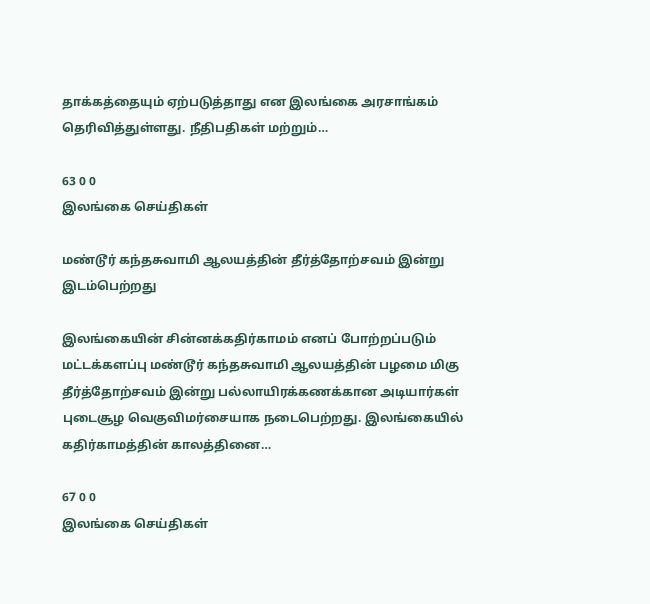தாக்கத்தையும் ஏற்படுத்தாது என இலங்கை அரசாங்கம் தெரிவித்துள்ளது. நீதிபதிகள் மற்றும்…

63 0 0
இலங்கை செய்திகள்

மண்டூர் கந்தசுவாமி ஆலயத்தின் தீர்த்தோற்சவம் இன்று இடம்பெற்றது

இலங்கையின் சின்னக்கதிர்காமம் எனப் போற்றப்படும் மட்டக்களப்பு மண்டூர் கந்தசுவாமி ஆலயத்தின் பழமை மிகு தீர்த்தோற்சவம் இன்று பல்லாயிரக்கணக்கான அடியார்கள் புடைசூழ வெகுவிமர்சையாக நடைபெற்றது. இலங்கையில் கதிர்காமத்தின் காலத்தினை…

67 0 0
இலங்கை செய்திகள்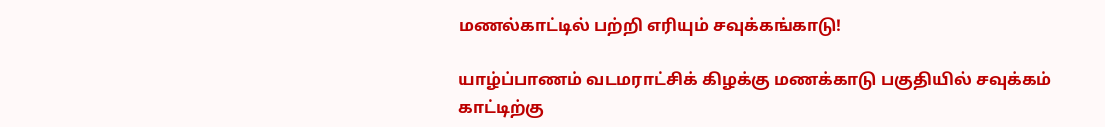மணல்காட்டில் பற்றி எரியும் சவுக்கங்காடு!

யாழ்ப்பாணம் வடமராட்சிக் கிழக்கு மணக்காடு பகுதியில் சவுக்கம் காட்டிற்கு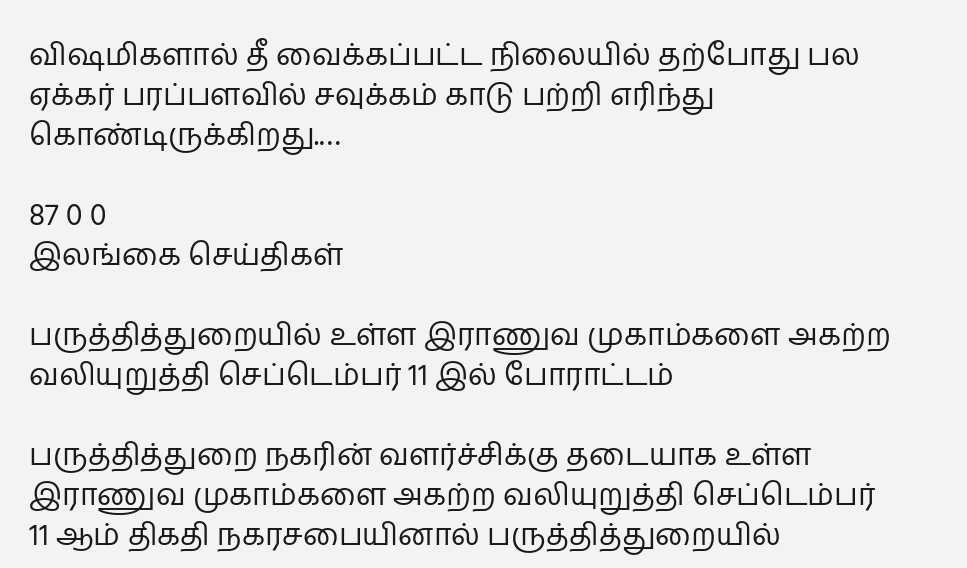விஷமிகளால் தீ வைக்கப்பட்ட நிலையில் தற்போது பல ஏக்கர் பரப்பளவில் சவுக்கம் காடு பற்றி எரிந்து கொண்டிருக்கிறது.…

87 0 0
இலங்கை செய்திகள்

பருத்தித்துறையில் உள்ள இராணுவ முகாம்களை அகற்ற வலியுறுத்தி செப்டெம்பர் 11 இல் போராட்டம்

பருத்தித்துறை நகரின் வளர்ச்சிக்கு தடையாக உள்ள இராணுவ முகாம்களை அகற்ற வலியுறுத்தி செப்டெம்பர் 11 ஆம் திகதி நகரசபையினால் பருத்தித்துறையில்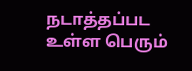நடாத்தப்பட உள்ள பெரும்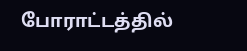போராட்டத்தில்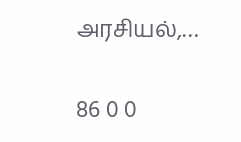அரசியல்,…

86 0 0